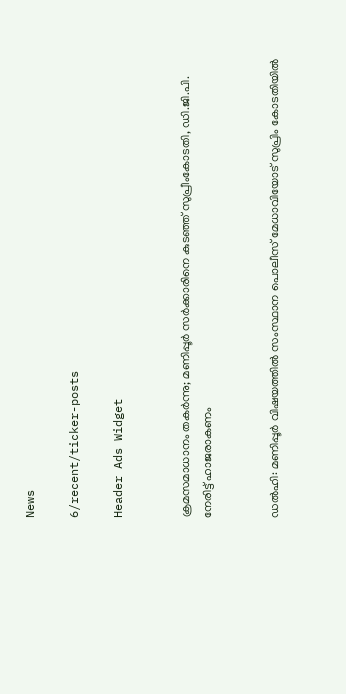News

6/recent/ticker-posts

Header Ads Widget


ക്രമസമാധാനം തകര്‍ന്നു; മണിപ്പൂര്‍ സര്‍ക്കാരിനെ കുടഞ്ഞ് സുപ്രീംകോടതി, ഡി.ജി.പി. നേരിട്ട് ഹാജരാകണം


ഡല്‍ഹി: മണിപ്പൂര്‍ വിഷയത്തില്‍ സംസ്ഥാന പൊലീസ് മേധാവിയോട് സുപ്രിം കോടതിയില്‍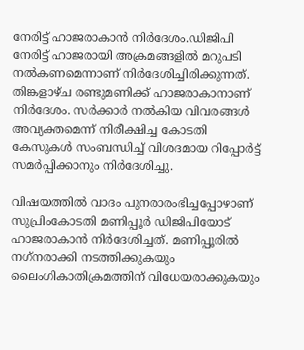നേരിട്ട് ഹാജരാകാന്‍ നിര്‍ദേശം.ഡിജിപി നേരിട്ട് ഹാജരായി അക്രമങ്ങളില്‍ മറുപടി നല്‍കണമെന്നാണ് നിര്‍ദേശിച്ചിരിക്കുന്നത്. തിങ്കളാഴ്ച രണ്ടുമണിക്ക് ഹാജരാകാനാണ് നിര്‍ദേശം. സര്‍ക്കാര്‍ നല്‍കിയ വിവരങ്ങള്‍ അവ്യക്തമെന്ന് നിരീക്ഷിച്ച കോടതി കേസുകള്‍ സംബന്ധിച്ച്‌ വിശദമായ റിപ്പോര്‍ട്ട് സമര്‍പ്പിക്കാനും നിര്‍ദേശിച്ചു.

വിഷയത്തില്‍ വാദം പുനരാരംഭിച്ചപ്പോഴാണ് സുപ്രിംകോടതി മണിപ്പൂര്‍ ഡിജിപിയോട് ഹാജരാകാന്‍ നിര്‍ദേശിച്ചത്. മണിപ്പൂരില്‍ നഗ്‌നരാക്കി നടത്തിക്കുകയും ലൈംഗികാതിക്രമത്തിന് വിധേയരാക്കുകയും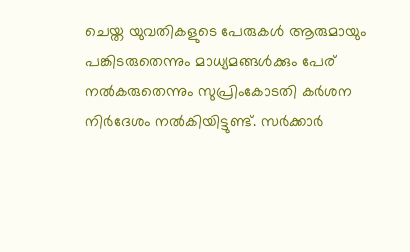ചെയ്ത യുവതികളുടെ പേരുകള്‍ ആരുമായും പങ്കിടരുതെന്നും മാധ്യമങ്ങള്‍ക്കും പേര് നല്‍കരുതെന്നും സുപ്രിംകോടതി കര്‍ശന നിര്‍ദേശം നല്‍കിയിട്ടുണ്ട്. സര്‍ക്കാര്‍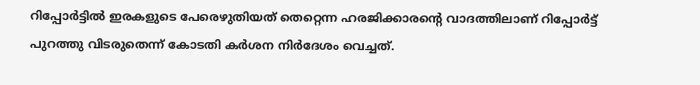റിപ്പോര്‍ട്ടില്‍ ഇരകളുടെ പേരെഴുതിയത് തെറ്റെന്ന ഹരജിക്കാരന്റെ വാദത്തിലാണ് റിപ്പോര്‍ട്ട് പുറത്തു വിടരുതെന്ന് കോടതി കര്‍ശന നിര്‍ദേശം വെച്ചത്.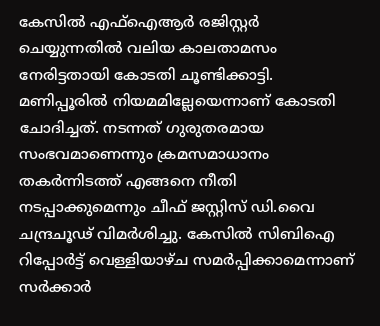കേസില്‍ എഫ്‌ഐആര്‍ രജിസ്റ്റര്‍ ചെയ്യുന്നതില്‍ വലിയ കാലതാമസം നേരിട്ടതായി കോടതി ചൂണ്ടിക്കാട്ടി. മണിപ്പൂരില്‍ നിയമമില്ലേയെന്നാണ് കോടതി ചോദിച്ചത്. നടന്നത് ഗുരുതരമായ സംഭവമാണെന്നും ക്രമസമാധാനം തകര്‍ന്നിടത്ത് എങ്ങനെ നീതി നടപ്പാക്കുമെന്നും ചീഫ് ജസ്റ്റിസ് ഡി.വൈ ചന്ദ്രചൂഢ് വിമര്‍ശിച്ചു. കേസില്‍ സിബിഐ റിപ്പോര്‍ട്ട് വെള്ളിയാഴ്ച സമര്‍പ്പിക്കാമെന്നാണ് സര്‍ക്കാര്‍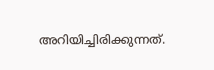അറിയിച്ചിരിക്കുന്നത്.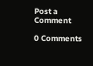Post a Comment

0 Comments